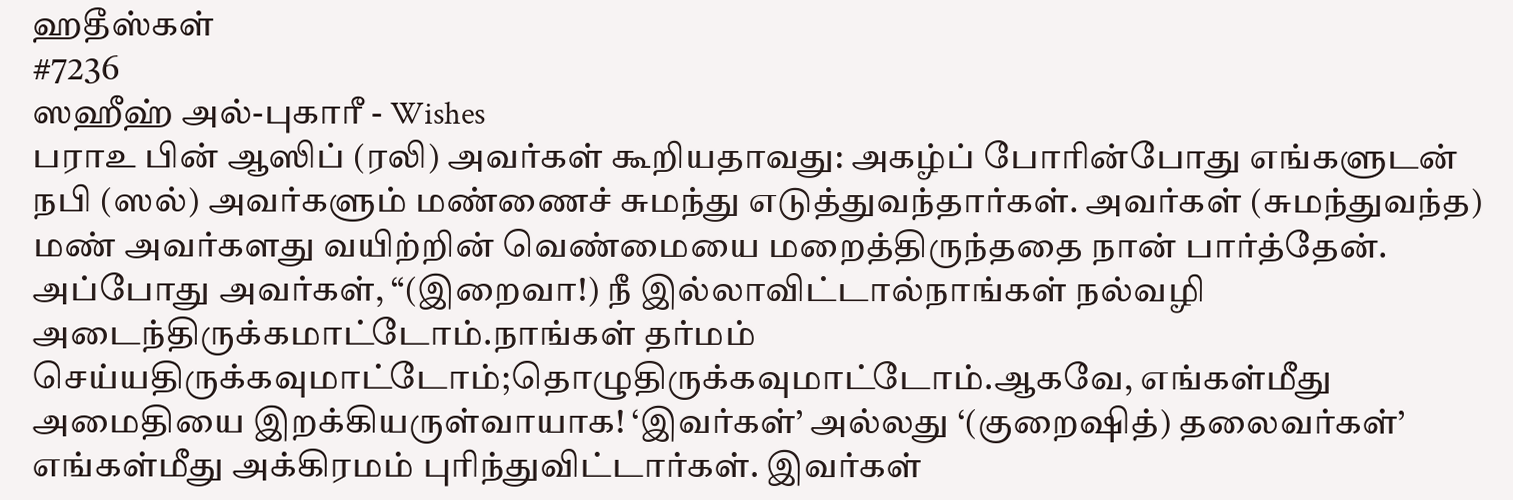ஹதீஸ்கள்
#7236
ஸஹீஹ் அல்-புகாரீ - Wishes
பராஉ பின் ஆஸிப் (ரலி) அவர்கள் கூறியதாவது: அகழ்ப் போரின்போது எங்களுடன் நபி (ஸல்) அவர்களும் மண்ணைச் சுமந்து எடுத்துவந்தார்கள். அவர்கள் (சுமந்துவந்த) மண் அவர்களது வயிற்றின் வெண்மையை மறைத்திருந்ததை நான் பார்த்தேன். அப்போது அவர்கள், “(இறைவா!) நீ இல்லாவிட்டால்நாங்கள் நல்வழி அடைந்திருக்கமாட்டோம்.நாங்கள் தர்மம் செய்யதிருக்கவுமாட்டோம்;தொழுதிருக்கவுமாட்டோம்.ஆகவே, எங்கள்மீது அமைதியை இறக்கியருள்வாயாக! ‘இவர்கள்’ அல்லது ‘(குறைஷித்) தலைவர்கள்’ எங்கள்மீது அக்கிரமம் புரிந்துவிட்டார்கள். இவர்கள்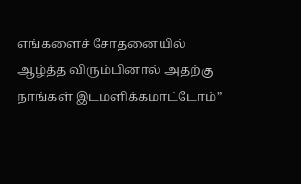எங்களைச் சோதனையில் ஆழ்த்த விரும்பினால் அதற்கு நாங்கள் இடமளிக்கமாட்டோம்”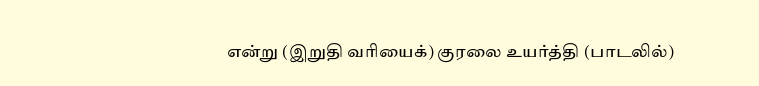என்று (இறுதி வரியைக்) குரலை உயர்த்தி (பாடலில்)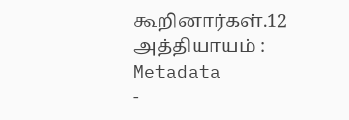கூறினார்கள்.12 அத்தியாயம் :
Metadata
-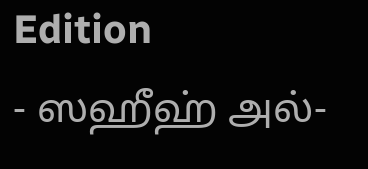Edition
- ஸஹீஹ் அல்-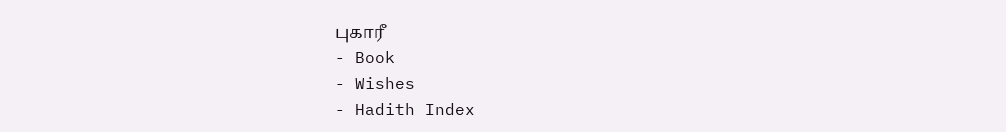புகாரீ
- Book
- Wishes
- Hadith Index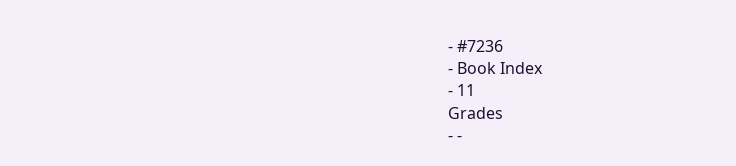- #7236
- Book Index
- 11
Grades
- -